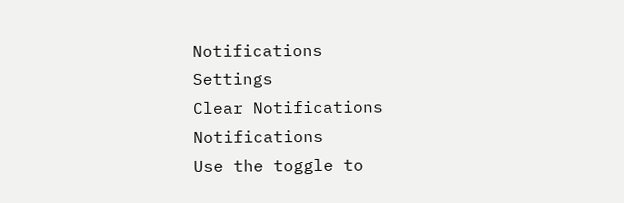Notifications
Settings
Clear Notifications
Notifications
Use the toggle to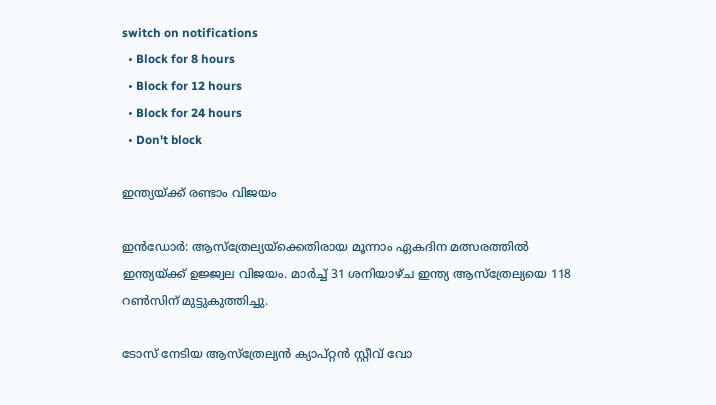switch on notifications
  • Block for 8 hours
  • Block for 12 hours
  • Block for 24 hours
  • Don't block

ഇന്ത്യയ്ക്ക് രണ്ടാം വിജയം

ഇന്‍ഡോര്‍: ആസ്ത്രേല്യയ്ക്കെതിരായ മൂന്നാം ഏകദിന മത്സരത്തില്‍ ഇന്ത്യയ്ക്ക് ഉജ്ജ്വല വിജയം. മാര്‍ച്ച് 31 ശനിയാഴ്ച ഇന്ത്യ ആസ്ത്രേല്യയെ 118 റണ്‍സിന് മുട്ടുകുത്തിച്ചു.

ടോസ് നേടിയ ആസ്ത്രേല്യന്‍ ക്യാപ്റ്റന്‍ സ്റ്റീവ് വോ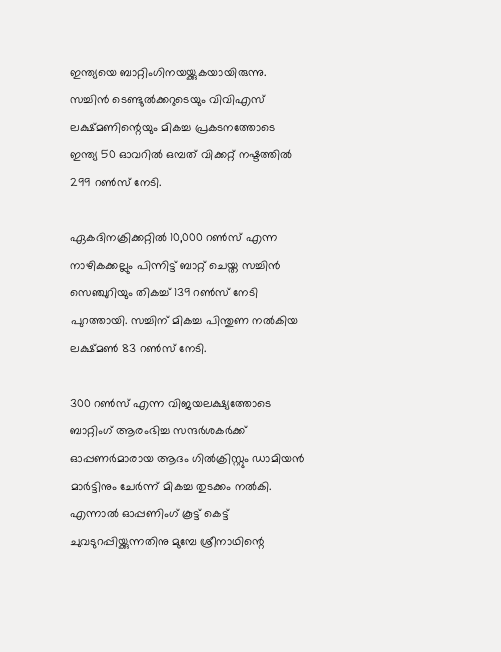ഇന്ത്യയെ ബാറ്റിംഗിനയയ്ക്കുകയായിരുന്നു. സച്ചിന്‍ ടെണ്ടുല്‍ക്കറുടെയും വിവിഎസ് ലക്ഷ്മണിന്റെയും മികച്ച പ്രകടനത്തോടെ ഇന്ത്യ 50 ഓവറില്‍ ഒമ്പത് വിക്കറ്റ് നഷ്ടത്തില്‍ 299 റണ്‍സ് നേടി.

ഏകദിനക്രിക്കറ്റില്‍ 10,000 റണ്‍സ് എന്ന നാഴികക്കല്ലും പിന്നിട്ട് ബാറ്റ് ചെയ്ത സച്ചിന്‍ സെഞ്ചുറിയും തികച്ച് 139 റണ്‍സ് നേടി പുറത്തായി. സച്ചിന് മികച്ച പിന്തുണ നല്‍കിയ ലക്ഷ്മണ്‍ 83 റണ്‍സ് നേടി.

300 റണ്‍സ് എന്ന വിജയലക്ഷ്യത്തോടെ ബാറ്റിംഗ് ആരംഭിച്ച സന്ദര്‍ശകര്‍ക്ക് ഓപ്പണര്‍മാരായ ആദം ഗില്‍ക്രിസ്റ്റും ഡാമിയന്‍ മാര്‍ട്ടിനും ചേര്‍ന്ന് മികച്ച തുടക്കം നല്‍കി. എന്നാല്‍ ഓപ്പണിംഗ് കൂട്ട് കെട്ട് ചുവടുറപ്പിയ്ക്കുന്നതിനു മുമ്പേ ശ്രീനാഥിന്റെ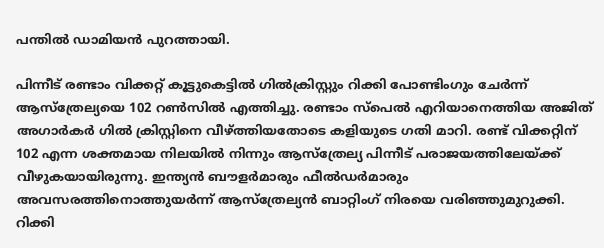പന്തില്‍ ഡാമിയന്‍ പുറത്തായി.

പിന്നീട് രണ്ടാം വിക്കറ്റ് കൂട്ടുകെട്ടില്‍ ഗില്‍ക്രിസ്റ്റും റിക്കി പോണ്ടിംഗും ചേര്‍ന്ന് ആസ്ത്രേല്യയെ 102 റണ്‍സില്‍ എത്തിച്ചു. രണ്ടാം സ്പെല്‍ എറിയാനെത്തിയ അജിത് അഗാര്‍കര്‍ ഗില്‍ ക്രിസ്റ്റിനെ വീഴ്ത്തിയതോടെ കളിയുടെ ഗതി മാറി. രണ്ട് വിക്കറ്റിന് 102 എന്ന ശക്തമായ നിലയില്‍ നിന്നും ആസ്ത്രേല്യ പിന്നീട് പരാജയത്തിലേയ്ക്ക് വീഴുകയായിരുന്നു. ഇന്ത്യന്‍ ബൗളര്‍മാരും ഫീല്‍ഡര്‍മാരും അവസരത്തിനൊത്തുയര്‍ന്ന് ആസ്ത്രേല്യന്‍ ബാറ്റിംഗ് നിരയെ വരിഞ്ഞുമുറുക്കി. റിക്കി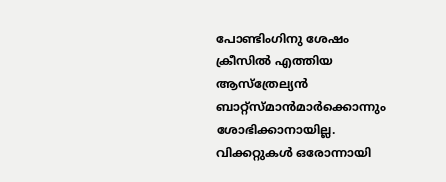പോണ്ടിംഗിനു ശേഷം ക്രീസില്‍ എത്തിയ ആസ്ത്രേല്യന്‍ ബാറ്റ്സ്മാന്‍മാര്‍ക്കൊന്നും ശോഭിക്കാനായില്ല. വിക്കറ്റുകള്‍ ഒരോന്നായി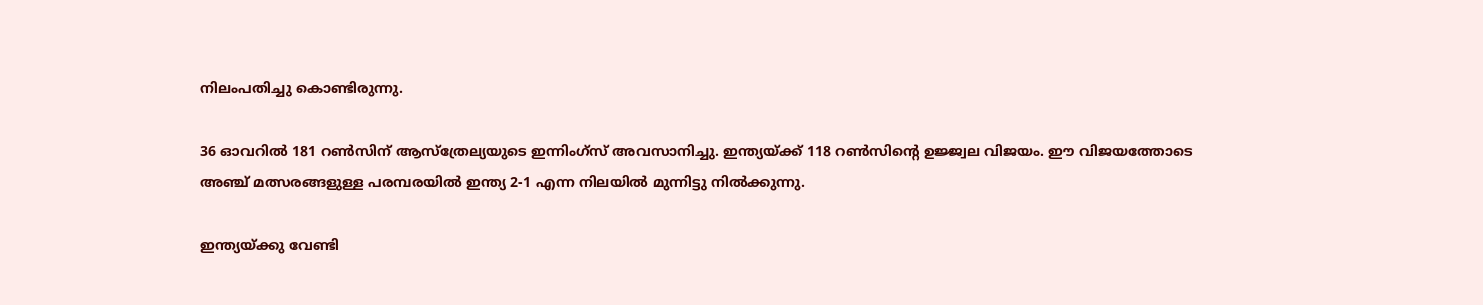നിലംപതിച്ചു കൊണ്ടിരുന്നു.

36 ഓവറില്‍ 181 റണ്‍സിന് ആസ്ത്രേല്യയുടെ ഇന്നിംഗ്സ് അവസാനിച്ചു. ഇന്ത്യയ്ക്ക് 118 റണ്‍സിന്റെ ഉജ്ജ്വല വിജയം. ഈ വിജയത്തോടെ അഞ്ച് മത്സരങ്ങളുള്ള പരമ്പരയില്‍ ഇന്ത്യ 2-1 എന്ന നിലയില്‍ മുന്നിട്ടു നില്‍ക്കുന്നു.

ഇന്ത്യയ്ക്കു വേണ്ടി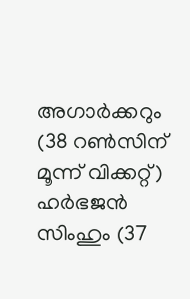അഗാര്‍ക്കറും (38 റണ്‍സിന് മൂന്ന് വിക്കറ്റ്) ഹര്‍ഭജന്‍ സിംഹും (37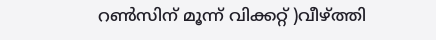റണ്‍സിന് മൂന്ന് വിക്കറ്റ് )വീഴ്ത്തി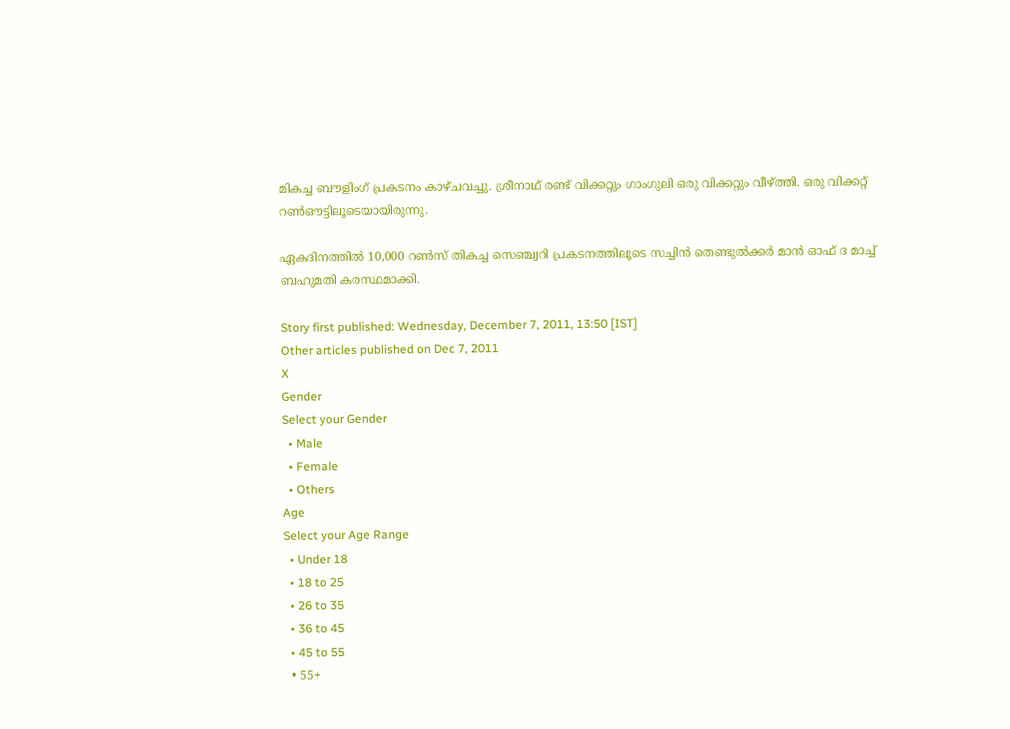മികച്ച ബൗളിംഗ് പ്രകടനം കാഴ്ചവച്ചു. ശ്രീനാഥ് രണ്ട് വിക്കറ്റും ഗാംഗുലി ഒരു വിക്കറ്റും വീഴ്ത്തി. ഒരു വിക്കറ്റ് റണ്‍ഔട്ടിലൂടെയായിരുന്നു.

ഏകദിനത്തില്‍ 10,000 റണ്‍സ് തികച്ച സെഞ്ച്വറി പ്രകടനത്തിലൂടെ സച്ചിന്‍ തെണ്ടുല്‍ക്കര്‍ മാന്‍ ഓഫ് ദ മാച്ച് ബഹുമതി കരസ്ഥമാക്കി.

Story first published: Wednesday, December 7, 2011, 13:50 [IST]
Other articles published on Dec 7, 2011
X
Gender
Select your Gender
  • Male
  • Female
  • Others
Age
Select your Age Range
  • Under 18
  • 18 to 25
  • 26 to 35
  • 36 to 45
  • 45 to 55
  • 55+